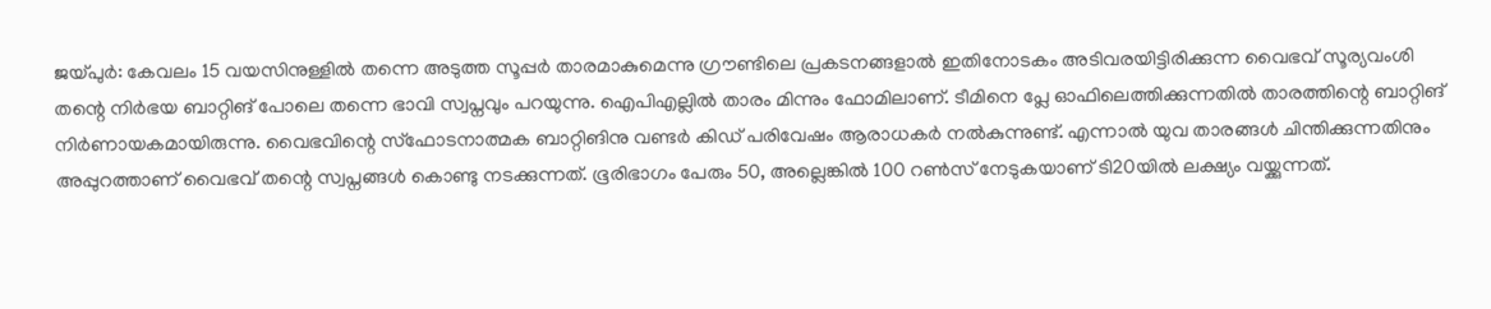ജയ്പുർ: കേവലം 15 വയസിനുള്ളിൽ തന്നെ അടുത്ത സൂപ്പർ താരമാകുമെന്നു ഗ്രൗണ്ടിലെ പ്രകടനങ്ങളാൽ ഇതിനോടകം അടിവരയിട്ടിരിക്കുന്ന വൈഭവ് സൂര്യവംശി തന്റെ നിർഭയ ബാറ്റിങ് പോലെ തന്നെ ഭാവി സ്വപ്നവും പറയുന്നു. ഐപിഎല്ലിൽ താരം മിന്നും ഫോമിലാണ്. ടീമിനെ പ്ലേ ഓഫിലെത്തിക്കുന്നതിൽ താരത്തിന്റെ ബാറ്റിങ് നിർണായകമായിരുന്നു. വൈഭവിന്റെ സ്ഫോടനാത്മക ബാറ്റിങിനു വണ്ടർ കിഡ് പരിവേഷം ആരാധകർ നൽകുന്നുണ്ട്. എന്നാൽ യുവ താരങ്ങൾ ചിന്തിക്കുന്നതിനും അപ്പുറത്താണ് വൈഭവ് തന്റെ സ്വപ്നങ്ങൾ കൊണ്ടു നടക്കുന്നത്. ഭൂരിഭാഗം പേരും 50, അല്ലെങ്കിൽ 100 റൺസ് നേടുകയാണ് ടി20യിൽ ലക്ഷ്യം വയ്ക്കുന്നത്.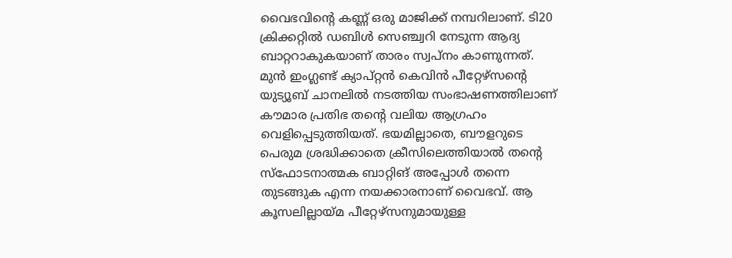വൈഭവിന്റെ കണ്ണ് ഒരു മാജിക്ക് നമ്പറിലാണ്. ടി20 ക്രിക്കറ്റിൽ ഡബിൾ സെഞ്ച്വറി നേടുന്ന ആദ്യ ബാറ്ററാകുകയാണ് താരം സ്വപ്നം കാണുന്നത്.
മുൻ ഇംഗ്ലണ്ട് ക്യാപ്റ്റൻ കെവിൻ പീറ്റേഴ്സന്റെ യുട്യൂബ് ചാനലിൽ നടത്തിയ സംഭാഷണത്തിലാണ് കൗമാര പ്രതിഭ തന്റെ വലിയ ആഗ്രഹം വെളിപ്പെടുത്തിയത്. ഭയമില്ലാതെ, ബൗളറുടെ പെരുമ ശ്രദ്ധിക്കാതെ ക്രീസിലെത്തിയാൽ തന്റെ സ്ഫോടനാത്മക ബാറ്റിങ് അപ്പോൾ തന്നെ തുടങ്ങുക എന്ന നയക്കാരനാണ് വൈഭവ്. ആ കൂസലില്ലായ്മ പീറ്റേഴ്സനുമായുള്ള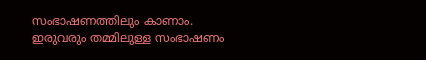സംഭാഷണത്തിലും കാണാം.
ഇരുവരും തമ്മിലുള്ള സംഭാഷണം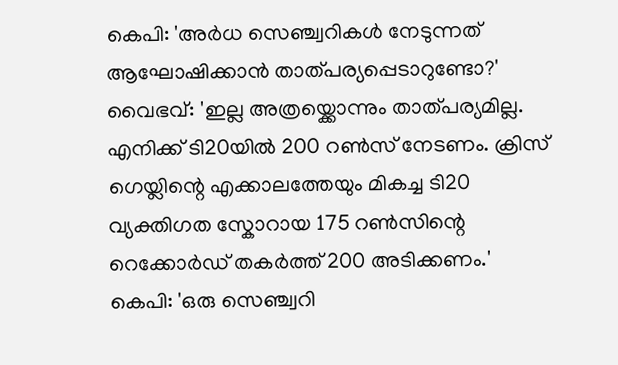കെപി: 'അർധ സെഞ്ച്വറികൾ നേടുന്നത് ആഘോഷിക്കാൻ താത്പര്യപ്പെടാറുണ്ടോ?'
വൈഭവ്: 'ഇല്ല അത്രയ്ക്കൊന്നും താത്പര്യമില്ല. എനിക്ക് ടി20യിൽ 200 റൺസ് നേടണം. ക്രിസ് ഗെയ്ലിന്റെ എക്കാലത്തേയും മികച്ച ടി20 വ്യക്തിഗത സ്കോറായ 175 റൺസിന്റെ റെക്കോർഡ് തകർത്ത് 200 അടിക്കണം.'
കെപി: 'ഒരു സെഞ്ച്വറി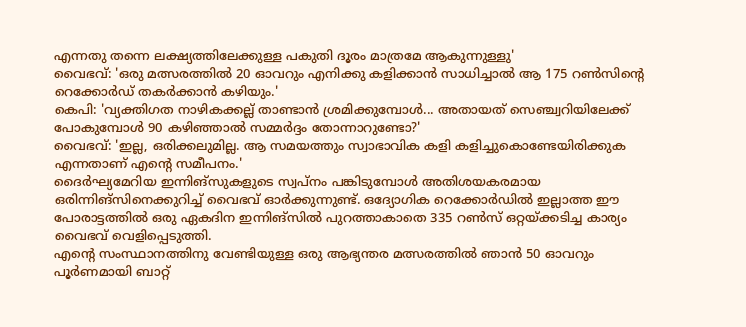എന്നതു തന്നെ ലക്ഷ്യത്തിലേക്കുള്ള പകുതി ദൂരം മാത്രമേ ആകുന്നുള്ളു'
വൈഭവ്: 'ഒരു മത്സരത്തിൽ 20 ഓവറും എനിക്കു കളിക്കാൻ സാധിച്ചാൽ ആ 175 റൺസിന്റെ റെക്കോർഡ് തകർക്കാൻ കഴിയും.'
കെപി: 'വ്യക്തിഗത നാഴികക്കല്ല് താണ്ടാൻ ശ്രമിക്കുമ്പോൾ... അതായത് സെഞ്ച്വറിയിലേക്ക് പോകുമ്പോൾ 90 കഴിഞ്ഞാൽ സമ്മർദ്ദം തോന്നാറുണ്ടോ?'
വൈഭവ്: 'ഇല്ല, ഒരിക്കലുമില്ല. ആ സമയത്തും സ്വാഭാവിക കളി കളിച്ചുകൊണ്ടേയിരിക്കുക എന്നതാണ് എന്റെ സമീപനം.'
ദൈർഘ്യമേറിയ ഇന്നിങ്സുകളുടെ സ്വപ്നം പങ്കിടുമ്പോൾ അതിശയകരമായ ഒരിന്നിങ്സിനെക്കുറിച്ച് വൈഭവ് ഓർക്കുന്നുണ്ട്. ഒദ്യോഗിക റെക്കോർഡിൽ ഇല്ലാത്ത ഈ പോരാട്ടത്തിൽ ഒരു ഏകദിന ഇന്നിങ്സിൽ പുറത്താകാതെ 335 റൺസ് ഒറ്റയ്ക്കടിച്ച കാര്യം വൈഭവ് വെളിപ്പെടുത്തി.
എന്റെ സംസ്ഥാനത്തിനു വേണ്ടിയുള്ള ഒരു ആഭ്യന്തര മത്സരത്തിൽ ഞാൻ 50 ഓവറും പൂർണമായി ബാറ്റ്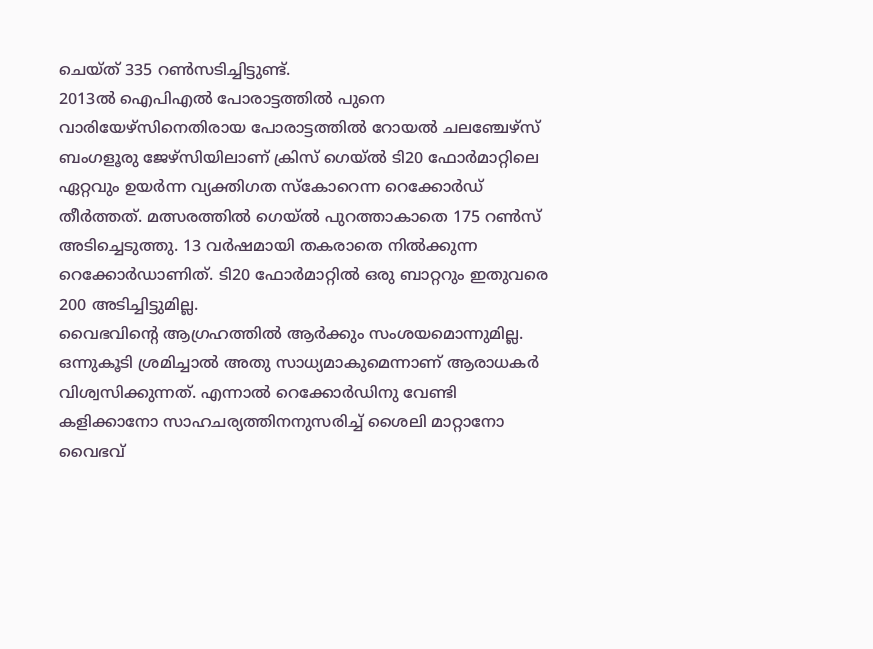ചെയ്ത് 335 റൺസടിച്ചിട്ടുണ്ട്.
2013ൽ ഐപിഎൽ പോരാട്ടത്തിൽ പുനെ വാരിയേഴ്സിനെതിരായ പോരാട്ടത്തിൽ റോയൽ ചലഞ്ചേഴ്സ് ബംഗളൂരു ജേഴ്സിയിലാണ് ക്രിസ് ഗെയ്ൽ ടി20 ഫോർമാറ്റിലെ ഏറ്റവും ഉയർന്ന വ്യക്തിഗത സ്കോറെന്ന റെക്കോർഡ് തീർത്തത്. മത്സരത്തിൽ ഗെയ്ൽ പുറത്താകാതെ 175 റൺസ് അടിച്ചെടുത്തു. 13 വർഷമായി തകരാതെ നിൽക്കുന്ന റെക്കോർഡാണിത്. ടി20 ഫോർമാറ്റിൽ ഒരു ബാറ്ററും ഇതുവരെ 200 അടിച്ചിട്ടുമില്ല.
വൈഭവിന്റെ ആഗ്രഹത്തിൽ ആർക്കും സംശയമൊന്നുമില്ല. ഒന്നുകൂടി ശ്രമിച്ചാൽ അതു സാധ്യമാകുമെന്നാണ് ആരാധകർ വിശ്വസിക്കുന്നത്. എന്നാൽ റെക്കോർഡിനു വേണ്ടി കളിക്കാനോ സാഹചര്യത്തിനനുസരിച്ച് ശൈലി മാറ്റാനോ വൈഭവ്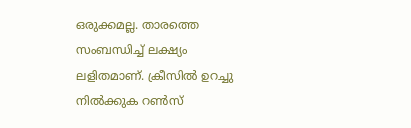ഒരുക്കമല്ല. താരത്തെ സംബന്ധിച്ച് ലക്ഷ്യം ലളിതമാണ്. ക്രീസിൽ ഉറച്ചു നിൽക്കുക റൺസ്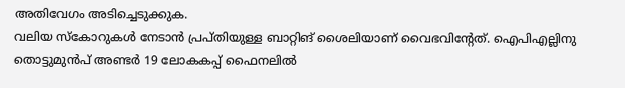അതിവേഗം അടിച്ചെടുക്കുക.
വലിയ സ്കോറുകൾ നേടാൻ പ്രപ്തിയുള്ള ബാറ്റിങ് ശൈലിയാണ് വൈഭവിന്റേത്. ഐപിഎല്ലിനു തൊട്ടുമുൻപ് അണ്ടർ 19 ലോകകപ്പ് ഫൈനലിൽ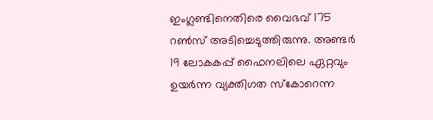ഇംഗ്ലണ്ടിനെതിരെ വൈഭവ് 175 റൺസ് അടിച്ചെടുത്തിരുന്നു. അണ്ടർ 19 ലോകകപ്പ് ഫൈനലിലെ ഏറ്റവും ഉയർന്ന വ്യക്തിഗത സ്കോറെന്ന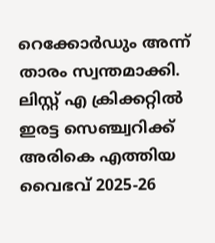റെക്കോർഡും അന്ന് താരം സ്വന്തമാക്കി. ലിസ്റ്റ് എ ക്രിക്കറ്റിൽ ഇരട്ട സെഞ്ച്വറിക്ക് അരികെ എത്തിയ വൈഭവ് 2025-26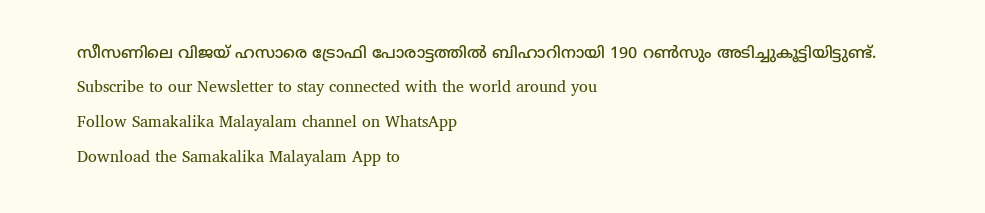സീസണിലെ വിജയ് ഹസാരെ ട്രോഫി പോരാട്ടത്തിൽ ബിഹാറിനായി 190 റൺസും അടിച്ചുകൂട്ടിയിട്ടുണ്ട്.
Subscribe to our Newsletter to stay connected with the world around you
Follow Samakalika Malayalam channel on WhatsApp
Download the Samakalika Malayalam App to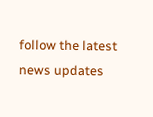follow the latest news updates